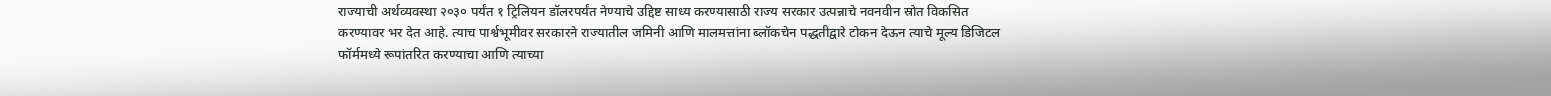राज्याची अर्थव्यवस्था २०३० पर्यंत १ ट्रिलियन डॉलरपर्यंत नेण्याचे उद्दिष्ट साध्य करण्यासाठी राज्य सरकार उत्पन्नाचे नवनवीन स्रोत विकसित करण्यावर भर देत आहे. त्याच पार्श्वभूमीवर सरकारने राज्यातील जमिनी आणि मालमत्तांना ब्लॉकचेन पद्धतीद्वारे टोकन देऊन त्याचे मूल्य डिजिटल फॉर्ममध्ये रूपांतरित करण्याचा आणि त्याच्या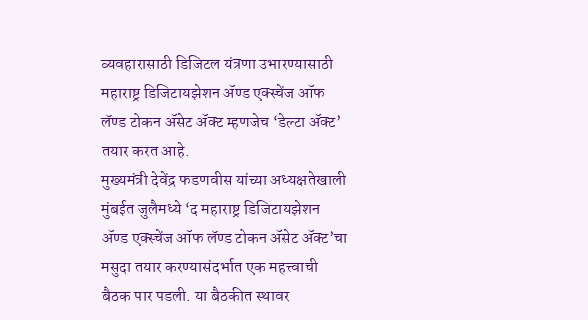व्यवहारासाठी डिजिटल यंत्रणा उभारण्यासाठी महाराष्ट्र डिजिटायझेशन ॲण्ड एक्स्चेंज ऑफ लॅण्ड टोकन ॲसेट ॲक्ट म्हणजेच ‘डेल्टा ॲक्ट’ तयार करत आहे.
मुख्यमंत्री देवेंद्र फडणवीस यांच्या अध्यक्षतेखाली मुंबईत जुलैमध्ये ‘द महाराष्ट्र डिजिटायझेशन ॲण्ड एक्स्चेंज ऑफ लॅण्ड टोकन ॲसेट ॲक्ट’चा मसुदा तयार करण्यासंदर्भात एक महत्त्वाची बैठक पार पडली. या बैठकीत स्थावर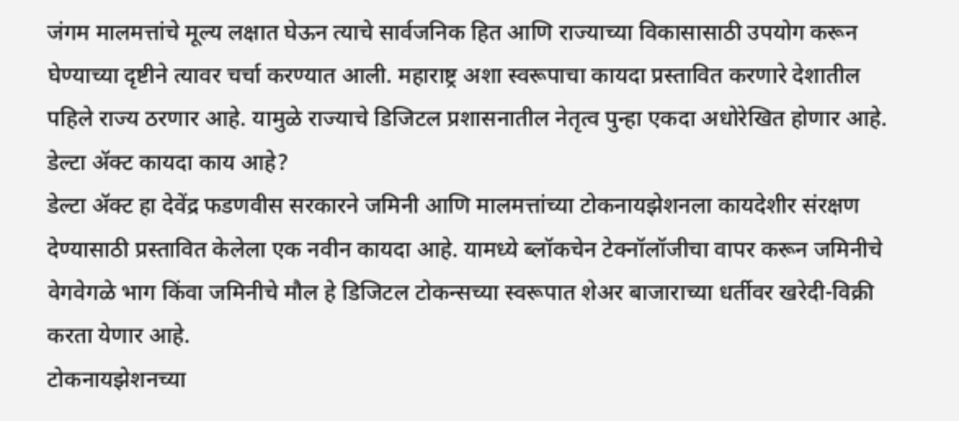जंगम मालमत्तांचे मूल्य लक्षात घेऊन त्याचे सार्वजनिक हित आणि राज्याच्या विकासासाठी उपयोग करून घेण्याच्या दृष्टीने त्यावर चर्चा करण्यात आली. महाराष्ट्र अशा स्वरूपाचा कायदा प्रस्तावित करणारे देशातील पहिले राज्य ठरणार आहे. यामुळे राज्याचे डिजिटल प्रशासनातील नेतृत्व पुन्हा एकदा अधोरेखित होणार आहे.
डेल्टा ॲक्ट कायदा काय आहे?
डेल्टा ॲक्ट हा देवेंद्र फडणवीस सरकारने जमिनी आणि मालमत्तांच्या टोकनायझेशनला कायदेशीर संरक्षण देण्यासाठी प्रस्तावित केलेला एक नवीन कायदा आहे. यामध्ये ब्लॉकचेन टेक्नॉलॉजीचा वापर करून जमिनीचे वेगवेगळे भाग किंवा जमिनीचे मौल हे डिजिटल टोकन्सच्या स्वरूपात शेअर बाजाराच्या धर्तीवर खरेदी-विक्री करता येणार आहे.
टोकनायझेशनच्या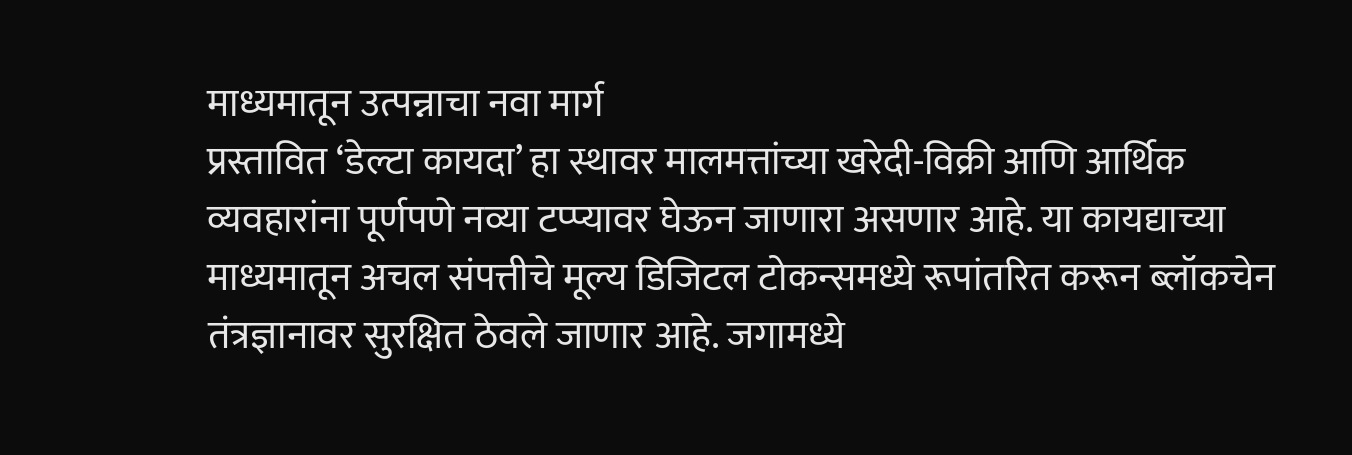माध्यमातून उत्पन्नाचा नवा मार्ग
प्रस्तावित ‘डेल्टा कायदा’ हा स्थावर मालमत्तांच्या खरेदी-विक्री आणि आर्थिक व्यवहारांना पूर्णपणे नव्या टप्प्यावर घेऊन जाणारा असणार आहे. या कायद्याच्या माध्यमातून अचल संपत्तीचे मूल्य डिजिटल टोकन्समध्ये रूपांतरित करून ब्लॉकचेन तंत्रज्ञानावर सुरक्षित ठेवले जाणार आहे. जगामध्ये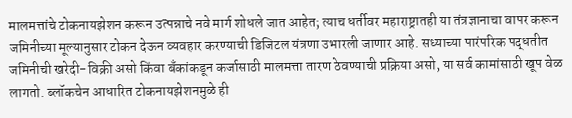मालमत्तांचे टोकनायझेशन करून उत्पन्नाचे नवे मार्ग शोधले जात आहेत; त्याच धर्तीवर महाराष्ट्रातही या तंत्रज्ञानाचा वापर करून जमिनीच्या मूल्यानुसार टोकन देऊन व्यवहार करण्याची डिजिटल यंत्रणा उभारली जाणार आहे. सध्याच्या पारंपरिक पद्धतीत जमिनीची खरेदी-विक्री असो किंवा बँकांकडून कर्जासाठी मालमत्ता तारण ठेवण्याची प्रक्रिया असो, या सर्व कामांसाठी खूप वेळ लागतो. ब्लॉकचेन आधारित टोकनायझेशनमुळे ही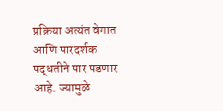प्रक्रिया अत्यंत वेगात आणि पारदर्शक पद्धतीने पार पडणार आहे. ज्यामुळे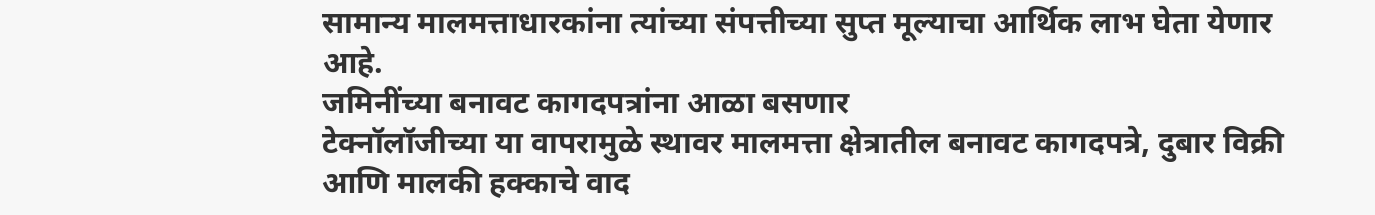सामान्य मालमत्ताधारकांना त्यांच्या संपत्तीच्या सुप्त मूल्याचा आर्थिक लाभ घेता येणार आहे.
जमिनींच्या बनावट कागदपत्रांना आळा बसणार
टेक्नॉलॉजीच्या या वापरामुळे स्थावर मालमत्ता क्षेत्रातील बनावट कागदपत्रे, दुबार विक्री आणि मालकी हक्काचे वाद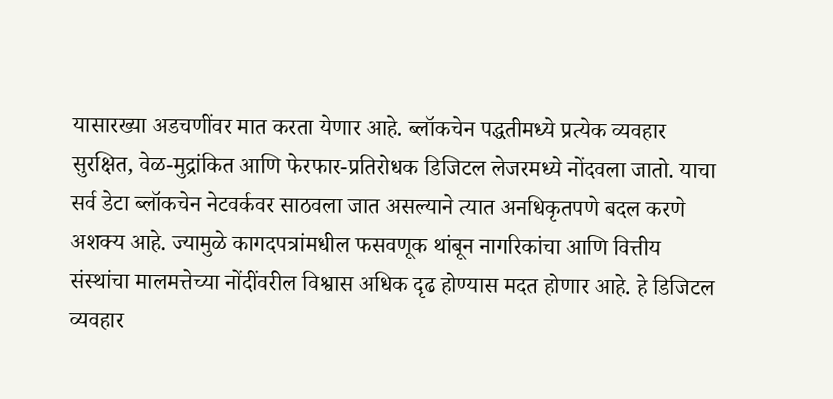यासारख्या अडचणींवर मात करता येणार आहे. ब्लॉकचेन पद्धतीमध्ये प्रत्येक व्यवहार सुरक्षित, वेळ-मुद्रांकित आणि फेरफार-प्रतिरोधक डिजिटल लेजरमध्ये नोंदवला जातो. याचा सर्व डेटा ब्लॉकचेन नेटवर्कवर साठवला जात असल्याने त्यात अनधिकृतपणे बदल करणे अशक्य आहे. ज्यामुळे कागदपत्रांमधील फसवणूक थांबून नागरिकांचा आणि वित्तीय संस्थांचा मालमत्तेच्या नोंदींवरील विश्वास अधिक दृढ होण्यास मदत होणार आहे. हे डिजिटल व्यवहार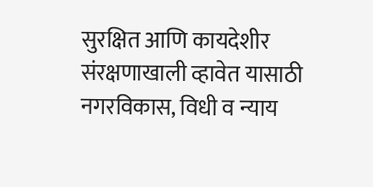सुरक्षित आणि कायदेशीर संरक्षणाखाली व्हावेत यासाठी नगरविकास, विधी व न्याय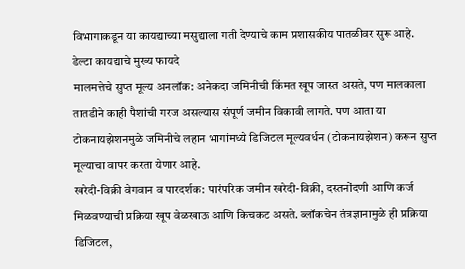विभागाकडून या कायद्याच्या मसुद्याला गती देण्याचे काम प्रशासकीय पातळीवर सुरू आहे.
डेल्टा कायद्याचे मुख्य फायदे
मालमत्तेचे सुप्त मूल्य अनलॉक: अनेकदा जमिनीची किंमत खूप जास्त असते, पण मालकाला तातडीने काही पैशांची गरज असल्यास संपूर्ण जमीन विकावी लागते. पण आता या टोकनायझेशनमुळे जमिनीचे लहान भागांमध्ये डिजिटल मूल्यवर्धन (टोकनायझेशन) करून सुप्त मूल्याचा वापर करता येणार आहे.
खरेदी-विक्री वेगवान व पारदर्शक: पारंपरिक जमीन खरेदी-विक्री, दस्तनोंदणी आणि कर्ज मिळवण्याची प्रक्रिया खूप वेळखाऊ आणि किचकट असते. ब्लॉकचेन तंत्रज्ञानामुळे ही प्रक्रिया डिजिटल,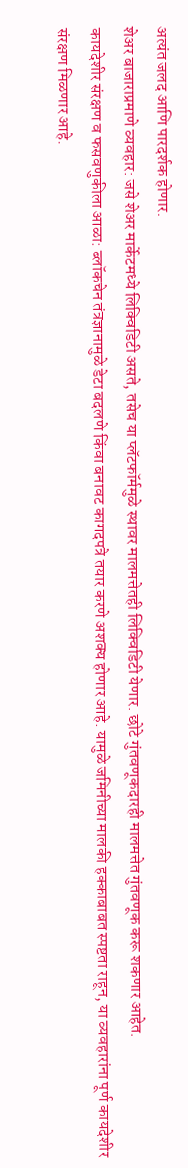अत्यंत जलद आणि पारदर्शक होणार.
शेअर बाजाराप्रमाणे व्यवहार: जसे शेअर मार्केटमध्ये लिक्विडिटी असते, तसेच या प्लॅटफॉर्ममुळे स्थावर मालमत्तेतही लिक्विडिटी येणार. छोटे गुंतवणूकदारही मालमत्तेत गुंतवणूक करू शकणार आहेत.
कायदेशीर संरक्षण व फसवणुकीला आळा: ब्लॉकचेन तंत्रज्ञानामुळे डेटा बदलणे किंवा बनावट कागदपत्रे तयार करणे अशक्य होणार आहे. यामुळे जमिनीच्या मालकी हक्काबाबत स्पष्टता राहून, या व्यवहारांना पूर्ण कायदेशीर संरक्षण मिळणार आहे.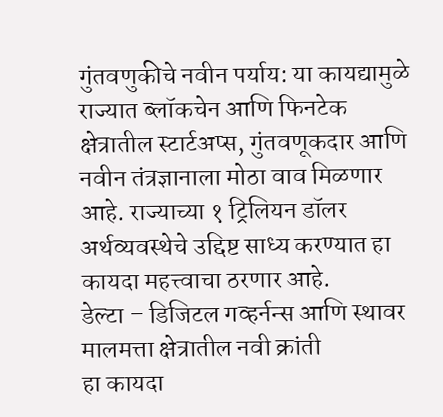गुंतवणुकीचे नवीन पर्याय: या कायद्यामुळे राज्यात ब्लॉकचेन आणि फिनटेक क्षेत्रातील स्टार्टअप्स, गुंतवणूकदार आणि नवीन तंत्रज्ञानाला मोठा वाव मिळणार आहे. राज्याच्या १ ट्रिलियन डॉलर अर्थव्यवस्थेचे उद्दिष्ट साध्य करण्यात हा कायदा महत्त्वाचा ठरणार आहे.
डेल्टा – डिजिटल गव्हर्नन्स आणि स्थावर मालमत्ता क्षेत्रातील नवी क्रांती
हा कायदा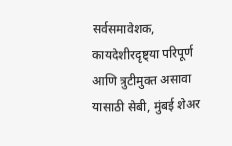सर्वसमावेशक, कायदेशीरदृष्ट्या परिपूर्ण आणि त्रुटीमुक्त असावा यासाठी सेबी, मुंबई शेअर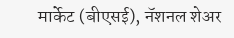मार्केट (बीएसई), नॅशनल शेअर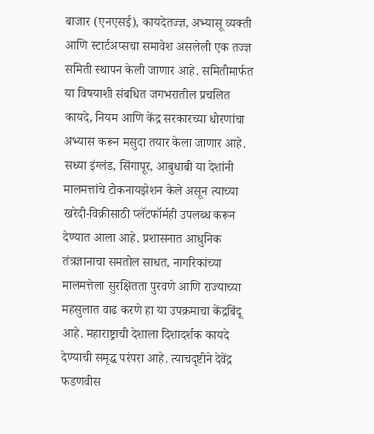बाजार (एनएसई), कायदेतज्ज्ञ, अभ्यासू व्यक्ती आणि स्टार्टअप्सचा समावेश असलेली एक तज्ज्ञ समिती स्थापन केली जाणार आहे. समितीमार्फत या विषयाशी संबधित जगभरातील प्रचलित कायदे, नियम आणि केंद्र सरकारच्या धोरणांचा अभ्यास करून मसुदा तयार केला जाणार आहे. सध्या इंग्लंड, सिंगापूर, आबुधाबी या देशांनी मालमत्तांचे टोकनायझेशन केले असून त्याच्या खरेदी-विक्रीसाठी प्लॅटफॉर्मही उपलब्ध करून देण्यात आला आहे. प्रशासनात आधुनिक तंत्रज्ञानाचा समतोल साधत, नागरिकांच्या मालमत्तेला सुरक्षितता पुरवणे आणि राज्याच्या महसुलात वाढ करणे हा या उपक्रमाचा केंद्रबिंदू आहे. महाराष्ट्राची देशाला दिशादर्शक कायदे देण्याची समृद्ध परंपरा आहे. त्याचदृष्टीने देवेंद्र फडणवीस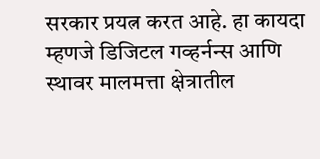सरकार प्रयत्न करत आहे. हा कायदा म्हणजे डिजिटल गव्हर्नन्स आणि स्थावर मालमत्ता क्षेत्रातील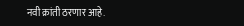नवी क्रांती ठरणार आहे.